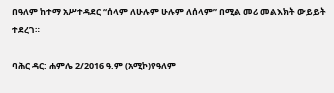በዓለም ከተማ አሥተዳደር “ሰላም ለሁሉም ሁሉም ለሰላም” በሚል መሪ መልእክት ውይይት ተደረገ።

ባሕር ዳር: ሐምሌ 2/2016 ዓ.ም (አሚኮ)የዓለም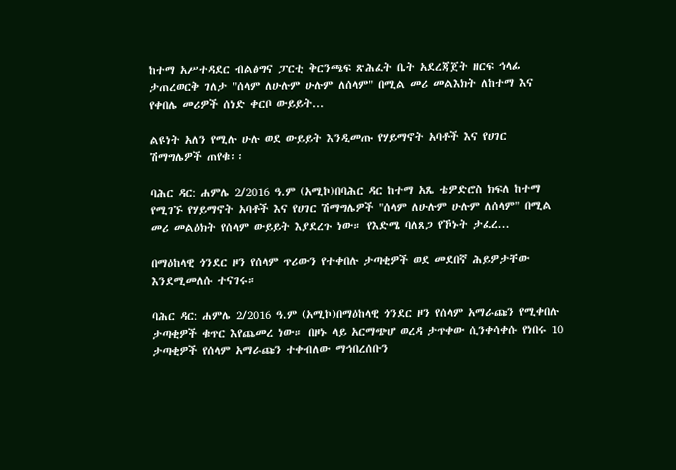ከተማ አሥተዳደር ብልፅግና ፓርቲ ቅርንጫፍ ጽሕፈት ቤት አደረጃጀት ዘርፍ ኅላፊ ታጠረወርቅ ገለታ "ሰላም ለሁሉም ሁሉም ለሰላም" በሚል መሪ መልእክት ለከተማ እና የቀበሌ መሪዎች ሰነድ ቀርቦ ውይይት...

ልዩነት አለን የሚሉ ሁሉ ወደ ውይይት እንዲመጡ የሃይማኖት አባቶች እና የሀገር ሽማግሌዎች ጠየቁ፡፡

ባሕር ዳር: ሐምሌ 2/2016 ዓ.ም (አሚኮ)በባሕር ዳር ከተማ አጼ ቴዎድሮስ ክፍለ ከተማ የሚገኙ የሃይማኖት አባቶች እና የሀገር ሽማግሌዎች "ሰላም ለሁሉም ሁሉም ለሰላም" በሚል መሪ መልዕክት የሰላም ውይይት እያደረጉ ነው። የእድሜ ባለጸጋ የኾኑት ታፈረ...

በማዕከላዊ ጎንደር ዞን የሰላም ጥሪውን የተቀበሉ ታጣቂዎች ወደ መደበኛ ሕይዎታቸው እንደሚመለሱ ተናገሩ።

ባሕር ዳር: ሐምሌ 2/2016 ዓ.ም (አሚኮ)በማዕከላዊ ጎንደር ዞን የሰላም አማራጩን የሚቀበሉ ታጣቂዎች ቁጥር እየጨመረ ነው። በዞኑ ላይ አርማጭሆ ወረዳ ታጥቀው ሲንቀሳቀሱ የነበሩ 10 ታጣቂዎች የሰላም አማራጩን ተቀብለው ማኅበረሰቡን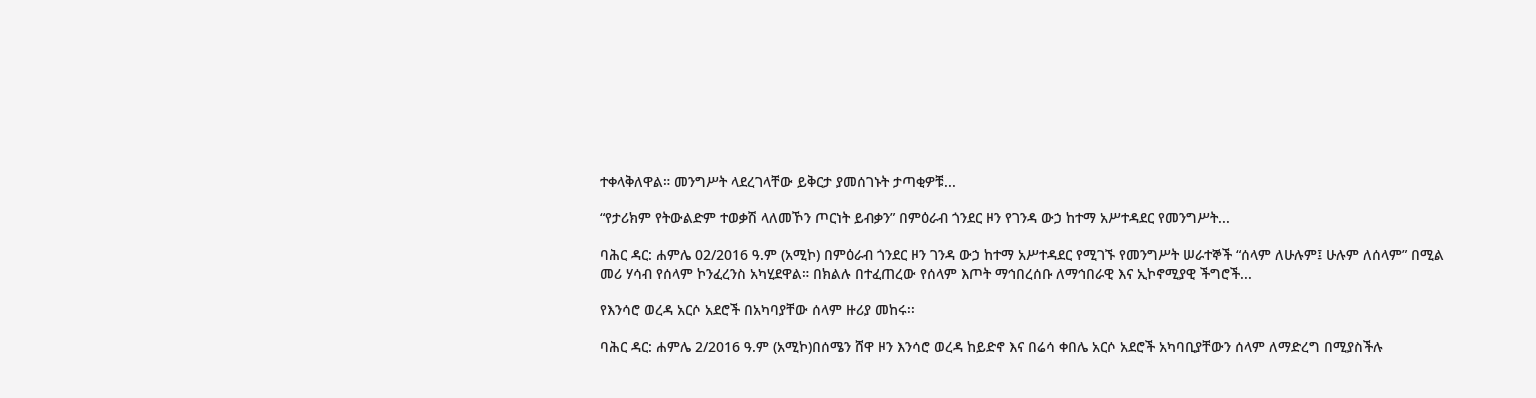ተቀላቅለዋል። መንግሥት ላደረገላቸው ይቅርታ ያመሰገኑት ታጣቂዎቹ...

“የታሪክም የትውልድም ተወቃሽ ላለመኾን ጦርነት ይብቃን” በምዕራብ ጎንደር ዞን የገንዳ ውኃ ከተማ አሥተዳደር የመንግሥት...

ባሕር ዳር: ሐምሌ 02/2016 ዓ.ም (አሚኮ) በምዕራብ ጎንደር ዞን ገንዳ ውኃ ከተማ አሥተዳደር የሚገኙ የመንግሥት ሠራተኞች “ሰላም ለሁሉም፤ ሁሉም ለሰላም” በሚል መሪ ሃሳብ የሰላም ኮንፈረንስ አካሂደዋል። በክልሉ በተፈጠረው የሰላም እጦት ማኅበረሰቡ ለማኅበራዊ እና ኢኮኖሚያዊ ችግሮች...

የእንሳሮ ወረዳ አርሶ አደሮች በአካባያቸው ሰላም ዙሪያ መከሩ፡፡

ባሕር ዳር: ሐምሌ 2/2016 ዓ.ም (አሚኮ)በሰሜን ሸዋ ዞን እንሳሮ ወረዳ ከይድኖ እና በሬሳ ቀበሌ አርሶ አደሮች አካባቢያቸውን ሰላም ለማድረግ በሚያስችሉ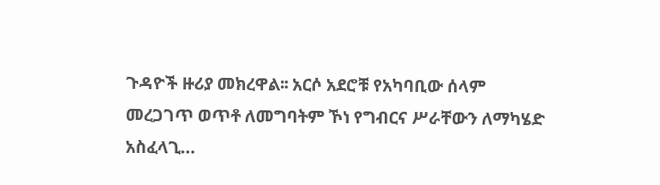ጉዳዮች ዙሪያ መክረዋል፡፡ አርሶ አደሮቹ የአካባቢው ሰላም መረጋገጥ ወጥቶ ለመግባትም ኾነ የግብርና ሥራቸውን ለማካሄድ አስፈላጊ...